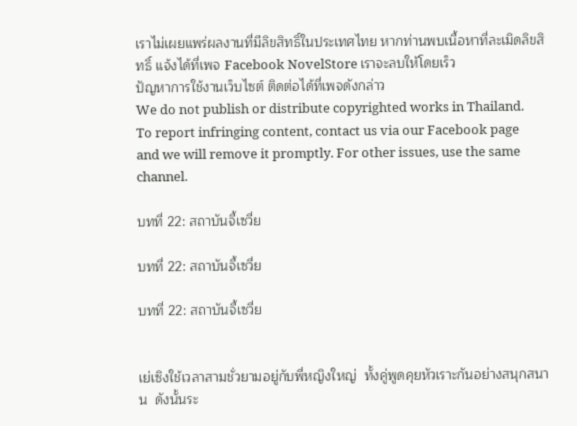เราไม่เผยแพร่ผลงานที่มีลิขสิทธิ์ในประเทศไทย หากท่านพบเนื้อหาที่ละเมิดลิขสิทธิ์ แจ้งได้ที่เพจ Facebook NovelStore เราจะลบให้โดยเร็ว
ปัญหาการใช้งานเว็บไซต์ ติดต่อได้ที่เพจดังกล่าว
We do not publish or distribute copyrighted works in Thailand. To report infringing content, contact us via our Facebook page and we will remove it promptly. For other issues, use the same channel.

บทที่ 22: สถาบันจี้เซวี่ย

บทที่ 22: สถาบันจี้เซวี่ย

บทที่ 22: สถาบันจี้เซวี่ย


เย่เซิงใช้เวลาสามชั่วยามอยู่กับพี่หญิงใหญ่  ทั้งคู่พูดคุยหัวเราะกันอย่างสนุกสนาน  ดังนั้นระ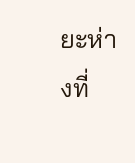ยะห่างที่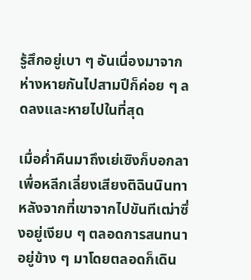รู้สึกอยู่เบา ๆ อันเนื่องมาจากห่างหายกันไปสามปีก็ค่อย ๆ ลดลงและหายไปในที่สุด

เมื่อค่ำคืนมาถึงเย่เซิงก็บอกลาเพื่อหลีกเลี่ยงเสียงติฉินนินทา  หลังจากที่เขาจากไปขันทีเฒ่าซึ่งอยู่เงียบ ๆ ตลอดการสนทนาอยู่ข้าง ๆ มาโดยตลอดก็เดิน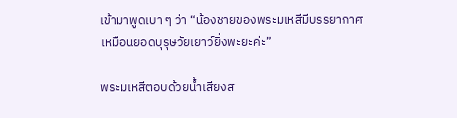เข้ามาพูดเบา ๆ ว่า “น้องชายของพระมเหสีมีบรรยากาศเหมือนยอดบุรุษวัยเยาว์ยิ่งพะยะค่ะ”

พระมเหสีตอบด้วยน้ำเสียงส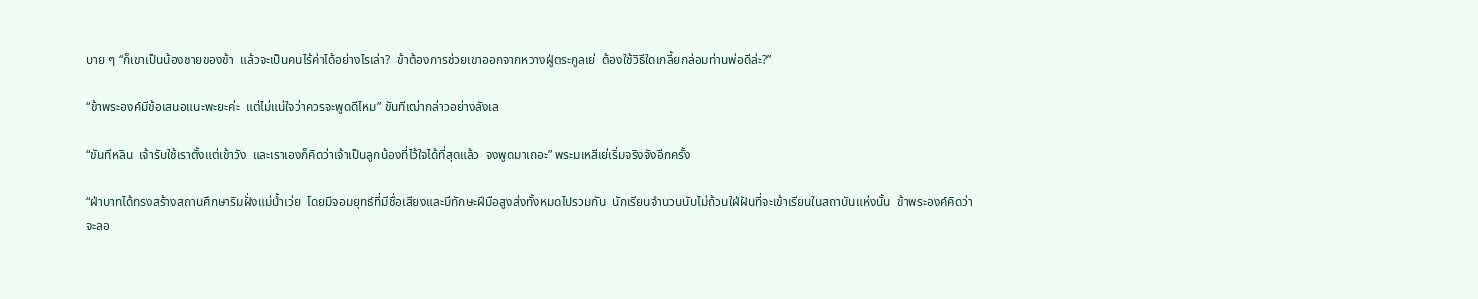บาย ๆ “ก็เขาเป็นน้องชายของข้า  แล้วจะเป็นคนไร้ค่าได้อย่างไรเล่า?  ข้าต้องการช่วยเขาออกจากหวางฝู่ตระกูลเย่  ต้องใช้วิธีใดเกลี้ยกล่อมท่านพ่อดีล่ะ?”

“ข้าพระองค์มีข้อเสนอแนะพะยะค่ะ  แต่ไม่แน่ใจว่าควรจะพูดดีไหม” ขันทีเฒ่ากล่าวอย่างลังเล

“ขันทีหลิน  เจ้ารับใช้เราตั้งแต่เข้าวัง  และเราเองก็คิดว่าเจ้าเป็นลูกน้องที่ไว้ใจได้ที่สุดแล้ว  จงพูดมาเถอะ” พระมเหสีเย่เริ่มจริงจังอีกครั้ง

“ฝ่าบาทได้ทรงสร้างสถานศึกษาริมฝั่งแม่น้ำเว่ย  โดยมีจอมยุทธ์ที่มีชื่อเสียงและมีทักษะฝีมือสูงส่งทั้งหมดไปรวมกัน  นักเรียนจำนวนนับไม่ถ้วนใฝ่ฝันที่จะเข้าเรียนในสถาบันแห่งนั้น  ข้าพระองค์คิดว่าจะลอ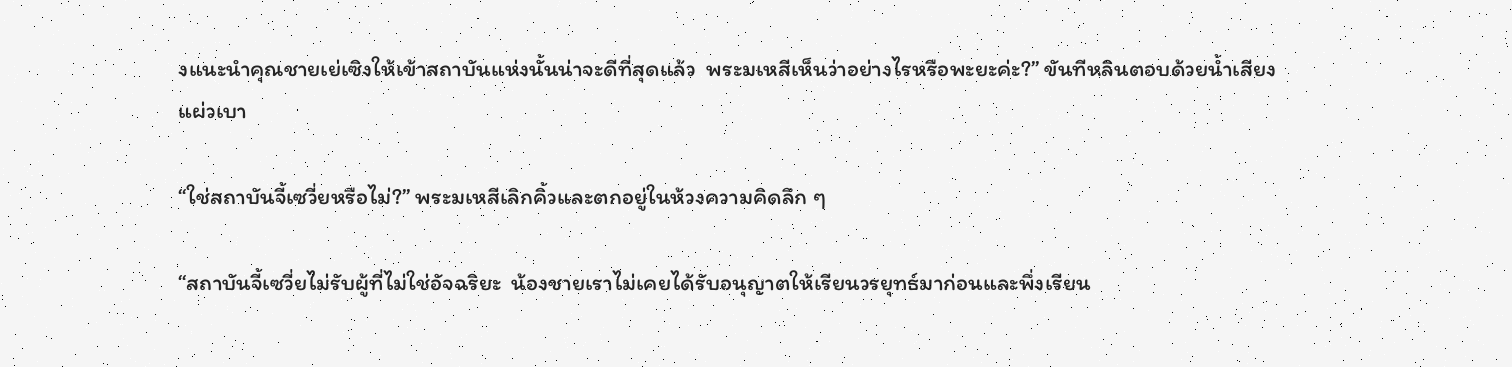งแนะนำคุณชายเย่เซิงให้เข้าสถาบันแห่งนั้นน่าจะดีที่สุดแล้ว  พระมเหสีเห็นว่าอย่างไรหรือพะยะค่ะ?” ขันทีหลินตอบด้วยน้ำเสียงแผ่วเบา

“ใช่สถาบันจี้เซวี่ยหรือไม่?” พระมเหสีเลิกคิ้วและตกอยู่ในห้วงความคิดลึก ๆ

“สถาบันจี้เซวี่ยไม่รับผู้ที่ไม่ใช่อัจฉริยะ  น้องชายเราไม่เคยได้รับอนุญาตให้เรียนวรยุทธ์มาก่อนและพึ่งเรียน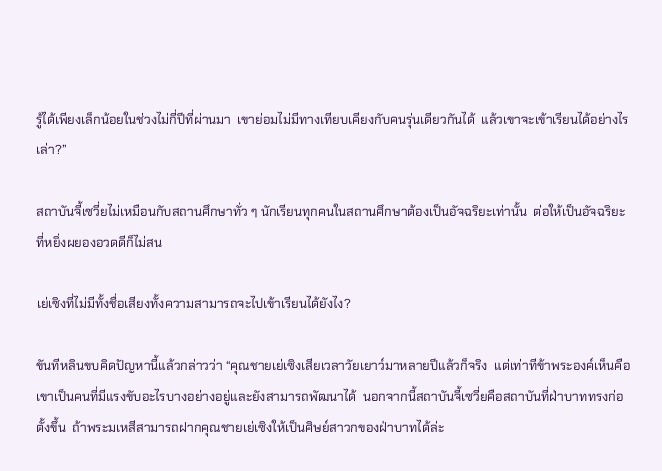รู้ได้เพียงเล็กน้อยในช่วงไม่กี่ปีที่ผ่านมา  เขาย่อมไม่มีทางเทียบเคียงกับคนรุ่นเดียวกันได้  แล้วเขาจะเข้าเรียนได้อย่างไรเล่า?”

สถาบันจี้เซวี่ยไม่เหมือนกับสถานศึกษาทั่ว ๆ นักเรียนทุกคนในสถานศึกษาต้องเป็นอัจฉริยะเท่านั้น  ต่อให้เป็นอัจฉริยะที่หยิ่งผยองอวดดีก็ไม่สน

เย่เซิงที่ไม่มีทั้งชื่อเสียงทั้งความสามารถจะไปเข้าเรียนได้ยังไง?

ขันทีหลินขบคิดปัญหานี้แล้วกล่าวว่า “คุณชายเย่เซิงเสียเวลาวัยเยาว์มาหลายปีแล้วก็จริง  แต่เท่าทีข้าพระองค์เห็นคือเขาเป็นคนที่มีแรงขับอะไรบางอย่างอยู่และยังสามารถพัฒนาได้  นอกจากนี้สถาบันจี้เซวี่ยคือสถาบันที่ฝ่าบาททรงก่อตั้งขึ้น  ถ้าพระมเหสีสามารถฝากคุณชายเย่เซิงให้เป็นศิษย์สาวกของฝ่าบาทได้ล่ะ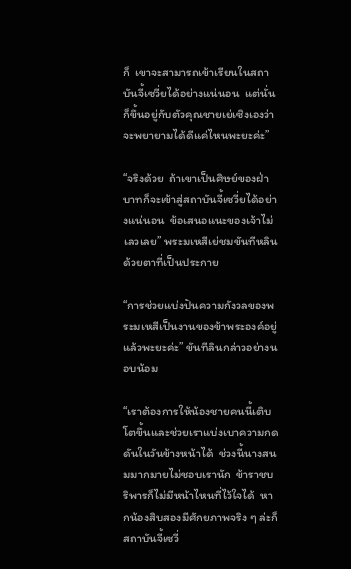ก็  เขาจะสามารถเข้าเรียนในสถาบันจี้เซวี่ยได้อย่างแน่นอน  แต่นั่นก็ขึ้นอยู่กับตัวคุณชายเย่เซิงเองว่าจะพยายามได้ดีแค่ไหนพะยะค่ะ”

“จริงด้วย  ถ้าเขาเป็นศิษย์ของฝ่าบาทก็จะเข้าสู่สถาบันจี้เซวี่ยได้อย่างแน่นอน  ข้อเสนอแนะของเจ้าไม่เลวเลย” พระมเหสีเย่ชมขันทีหลินด้วยตาที่เป็นประกาย

“การช่วยแบ่งปันความกังวลของพระมเหสีเป็นงานของข้าพระองค์อยู่แล้วพะยะค่ะ” ขันทีลินกล่าวอย่างนอบน้อม

“เราต้องการให้น้องชายคนนี้เติบโตขึ้นและช่วยเราแบ่งเบาความกดดันในวันข้างหน้าได้  ช่วงนี้นางสนมมากมายไม่ชอบเรานัก  ข้าราชบริพารก็ไม่มีหน้าไหนที่ไว้ใจได้  หากน้องสิบสองมีศักยภาพจริง ๆ ล่ะก็สถาบันจี้เซวี่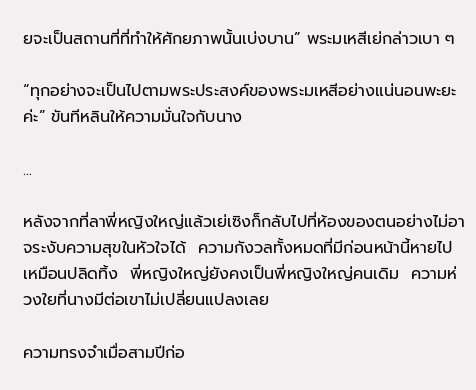ยจะเป็นสถานที่ที่ทำให้ศักยภาพนั้นเบ่งบาน” พระมเหสีเย่กล่าวเบา ๆ

“ทุกอย่างจะเป็นไปตามพระประสงค์ของพระมเหสีอย่างแน่นอนพะยะค่ะ” ขันทีหลินให้ความมั่นใจกับนาง

...

หลังจากที่ลาพี่หญิงใหญ่แล้วเย่เซิงก็กลับไปที่ห้องของตนอย่างไม่อาจระงับความสุขในหัวใจได้  ความกังวลทั้งหมดที่มีก่อนหน้านี้หายไปเหมือนปลิดทิ้ง  พี่หญิงใหญ่ยังคงเป็นพี่หญิงใหญ่คนเดิม  ความห่วงใยที่นางมีต่อเขาไม่เปลี่ยนแปลงเลย

ความทรงจำเมื่อสามปีก่อ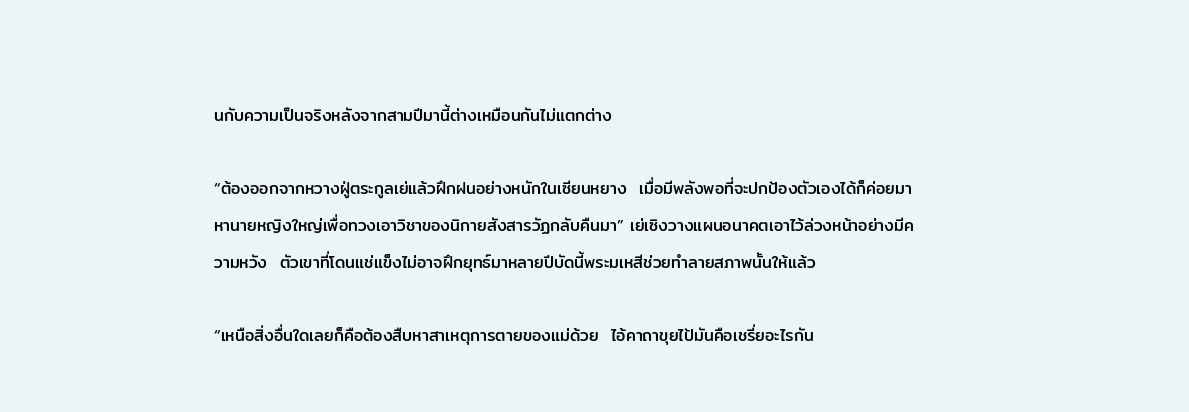นกับความเป็นจริงหลังจากสามปีมานี้ต่างเหมือนกันไม่แตกต่าง

“ต้องออกจากหวางฝู่ตระกูลเย่แล้วฝึกฝนอย่างหนักในเซียนหยาง  เมื่อมีพลังพอที่จะปกป้องตัวเองได้ก็ค่อยมาหานายหญิงใหญ่เพื่อทวงเอาวิชาของนิกายสังสารวัฏกลับคืนมา” เย่เซิงวางแผนอนาคตเอาไว้ล่วงหน้าอย่างมีความหวัง  ตัวเขาที่โดนแช่แข็งไม่อาจฝึกยุทธ์มาหลายปีบัดนี้พระมเหสีช่วยทำลายสภาพนั้นให้แล้ว

“เหนือสิ่งอื่นใดเลยก็คือต้องสืบหาสาเหตุการตายของแม่ด้วย  ไอ้คาถาขุยไป้มันคือเชรี่ยอะไรกัน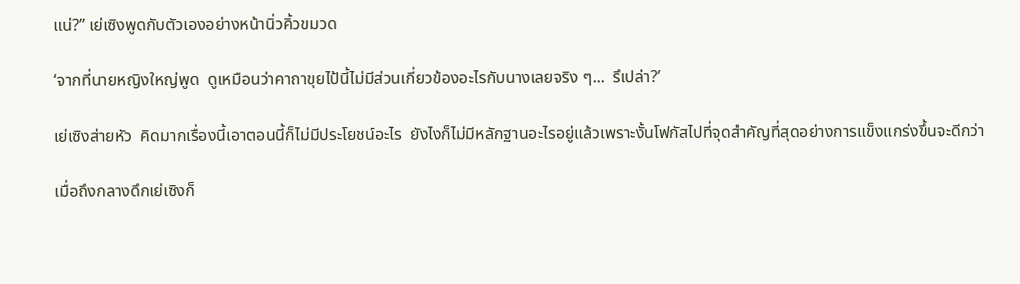แน่?” เย่เซิงพูดกับตัวเองอย่างหน้านิ่วคิ้วขมวด

‘จากที่นายหญิงใหญ่พูด  ดูเหมือนว่าคาถาขุยไป้นี้ไม่มีส่วนเกี่ยวข้องอะไรกับนางเลยจริง ๆ...  รึเปล่า?’

เย่เซิงส่ายหัว  คิดมากเรื่องนี้เอาตอนนี้ก็ไม่มีประโยชน์อะไร  ยังไงก็ไม่มีหลักฐานอะไรอยู่แล้วเพราะงั้นโฟกัสไปที่จุดสำคัญที่สุดอย่างการแข็งแกร่งขึ้นจะดีกว่า

เมื่อถึงกลางดึกเย่เซิงก็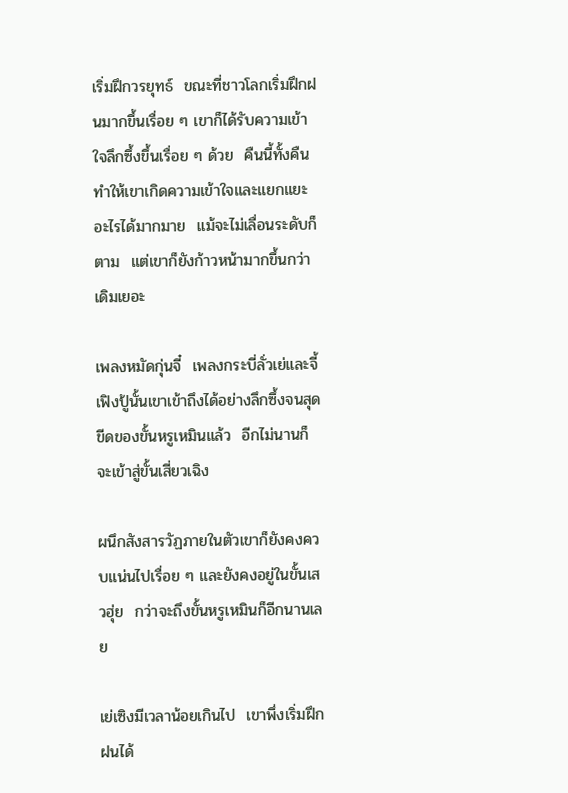เริ่มฝึกวรยุทธ์  ขณะที่ชาวโลกเริ่มฝึกฝนมากขึ้นเรื่อย ๆ เขาก็ได้รับความเข้าใจลึกซึ้งขึ้นเรื่อย ๆ ด้วย  คืนนี้ทั้งคืนทำให้เขาเกิดความเข้าใจและแยกแยะอะไรได้มากมาย  แม้จะไม่เลื่อนระดับก็ตาม  แต่เขาก็ยังก้าวหน้ามากขึ้นกว่าเดิมเยอะ

เพลงหมัดกุ่นจี๋  เพลงกระบี่ลั่วเย่และจี้เฟิงปู้นั้นเขาเข้าถึงได้อย่างลึกซึ้งจนสุดขีดของขั้นหรูเหมินแล้ว  อีกไม่นานก็จะเข้าสู่ขั้นเสี่ยวเฉิง

ผนึกสังสารวัฏภายในตัวเขาก็ยังคงควบแน่นไปเรื่อย ๆ และยังคงอยู่ในขั้นเสวฮุ่ย  กว่าจะถึงขั้นหรูเหมินก็อีกนานเลย

เย่เซิงมีเวลาน้อยเกินไป  เขาพึ่งเริ่มฝึกฝนได้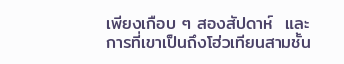เพียงเกือบ ๆ สองสัปดาห์  และการที่เขาเป็นถึงโฮ่วเทียนสามชั้น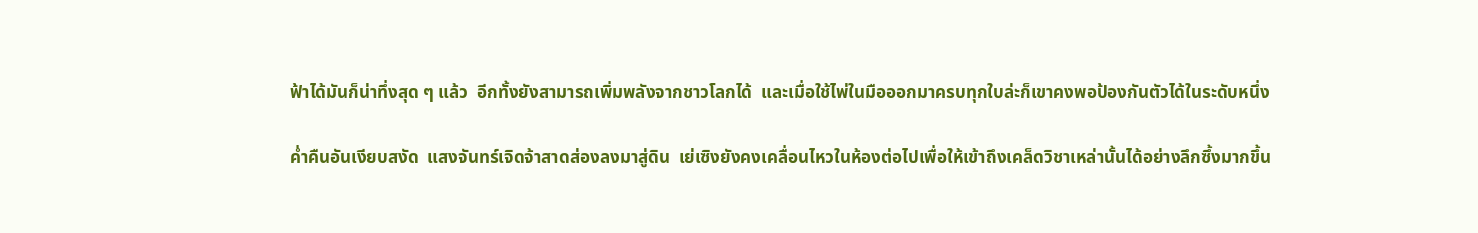ฟ้าได้มันก็น่าทึ่งสุด ๆ แล้ว  อีกทั้งยังสามารถเพิ่มพลังจากชาวโลกได้  และเมื่อใช้ไพ่ในมือออกมาครบทุกใบล่ะก็เขาคงพอป้องกันตัวได้ในระดับหนึ่ง

ค่ำคืนอันเงียบสงัด  แสงจันทร์เจิดจ้าสาดส่องลงมาสู่ดิน  เย่เซิงยังคงเคลื่อนไหวในห้องต่อไปเพื่อให้เข้าถึงเคล็ดวิชาเหล่านั้นได้อย่างลึกซึ้งมากขึ้น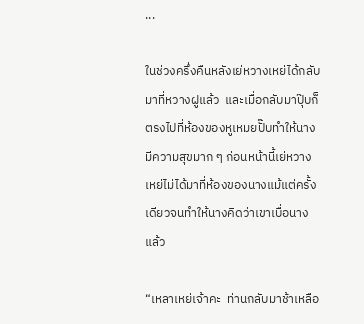...

ในช่วงครึ่งคืนหลังเย่หวางเหย่ได้กลับมาที่หวางฝูแล้ว  และเมื่อกลับมาปุ๊บก็ตรงไปที่ห้องของหูเหมยปั๊บทำให้นางมีความสุขมาก ๆ ก่อนหน้านี้เย่หวางเหย่ไม่ได้มาที่ห้องของนางแม้แต่ครั้งเดียวจนทำให้นางคิดว่าเขาเบื่อนางแล้ว

“เหลาเหย่เจ้าคะ  ท่านกลับมาช้าเหลือ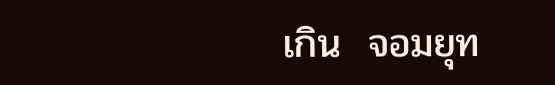เกิน  จอมยุท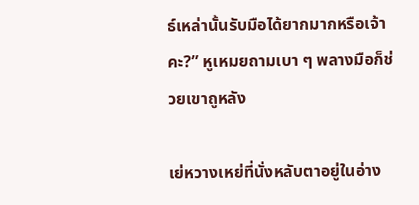ธ์เหล่านั้นรับมือได้ยากมากหรือเจ้าคะ?” หูเหมยถามเบา ๆ พลางมือก็ช่วยเขาถูหลัง

เย่หวางเหย่ที่นั่งหลับตาอยู่ในอ่าง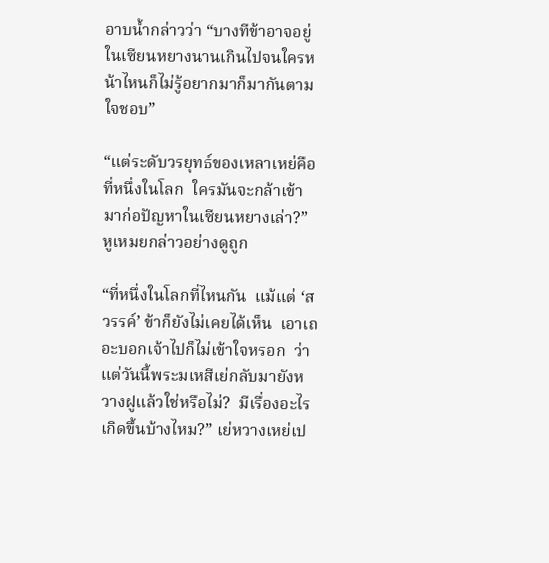อาบน้ำกล่าวว่า “บางทีข้าอาจอยู่ในเซียนหยางนานเกินไปจนใครหน้าไหนก็ไม่รู้อยากมาก็มากันตามใจชอบ”

“แต่ระดับวรยุทธ์ของเหลาเหย่คือที่หนึ่งในโลก  ใครมันจะกล้าเข้ามาก่อปัญหาในเซียนหยางเล่า?” หูเหมยกล่าวอย่างดูถูก

“ที่หนึ่งในโลกที่ไหนกัน  แม้แต่ ‘สวรรค์’ ข้าก็ยังไม่เคยได้เห็น  เอาเถอะบอกเจ้าไปก็ไม่เข้าใจหรอก  ว่าแต่วันนี้พระมเหสีเย่กลับมายังหวางฝูแล้วใช่หรือไม่?  มีเรื่องอะไรเกิดขึ้นบ้างไหม?” เย่หวางเหย่เป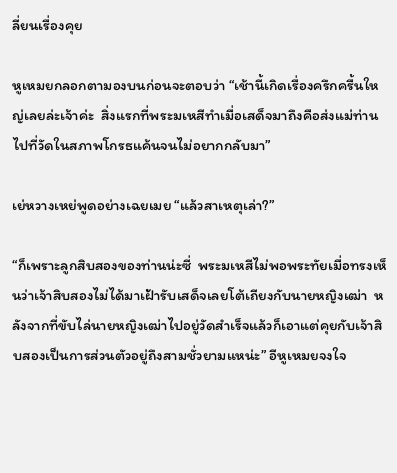ลี่ยนเรื่องคุย

หูเหมยกลอกตามองบนก่อนจะตอบว่า “เช้านี้เกิดเรื่องครึกครื้นใหญ่เลยล่ะเจ้าค่ะ  สิ่งแรกที่พระมเหสีทำเมื่อเสด็จมาถึงคือส่งแม่ท่านไปที่วัดในสภาพโกรธแค้นจนไม่อยากกลับมา”

เย่หวางเหย่พูดอย่างเฉยเมย “แล้วสาเหตุเล่า?”

“ก็เพราะลูกสิบสองของท่านน่ะซี่  พระมเหสีไม่พอพระทัยเมื่อทรงเห็นว่าเจ้าสิบสองไม่ได้มาเฝ้ารับเสด็จเลยโต้เถียงกับนายหญิงเฒ่า  หลังจากที่ขับไล่นายหญิงเฒ่าไปอยู่วัดสำเร็จแล้วก็เอาแต่คุยกับเจ้าสิบสองเป็นการส่วนตัวอยู่ถึงสามชั่วยามแหน่ะ” อีหูเหมยจงใจ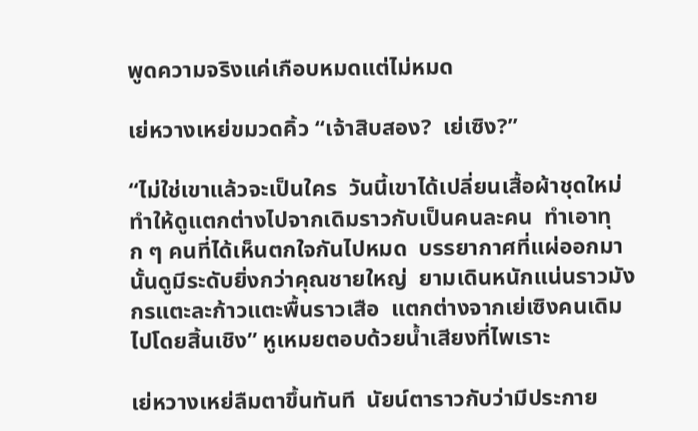พูดความจริงแค่เกือบหมดแต่ไม่หมด

เย่หวางเหย่ขมวดคิ้ว “เจ้าสิบสอง?  เย่เซิง?”

“ไม่ใช่เขาแล้วจะเป็นใคร  วันนี้เขาได้เปลี่ยนเสื้อผ้าชุดใหม่ทำให้ดูแตกต่างไปจากเดิมราวกับเป็นคนละคน  ทำเอาทุก ๆ คนที่ได้เห็นตกใจกันไปหมด  บรรยากาศที่แผ่ออกมานั้นดูมีระดับยิ่งกว่าคุณชายใหญ่  ยามเดินหนักแน่นราวมังกรแตะละก้าวแตะพื้นราวเสือ  แตกต่างจากเย่เซิงคนเดิมไปโดยสิ้นเชิง” หูเหมยตอบด้วยน้ำเสียงที่ไพเราะ

เย่หวางเหย่ลืมตาขึ้นทันที  นัยน์ตาราวกับว่ามีประกาย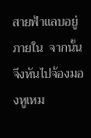สายฟ้าแลบอยู่ภายใน  จากนั้นจึงหันไปจ้องมองหูเหม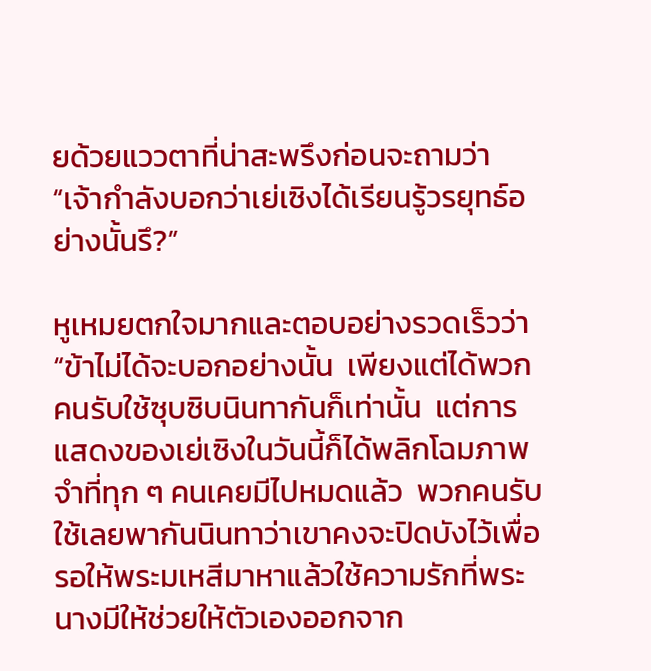ยด้วยแววตาที่น่าสะพรึงก่อนจะถามว่า “เจ้ากำลังบอกว่าเย่เซิงได้เรียนรู้วรยุทธ์อย่างนั้นรึ?”

หูเหมยตกใจมากและตอบอย่างรวดเร็วว่า “ข้าไม่ได้จะบอกอย่างนั้น  เพียงแต่ได้พวกคนรับใช้ซุบซิบนินทากันก็เท่านั้น  แต่การแสดงของเย่เซิงในวันนี้ก็ได้พลิกโฉมภาพจำที่ทุก ๆ คนเคยมีไปหมดแล้ว  พวกคนรับใช้เลยพากันนินทาว่าเขาคงจะปิดบังไว้เพื่อรอให้พระมเหสีมาหาแล้วใช้ความรักที่พระนางมีให้ช่วยให้ตัวเองออกจาก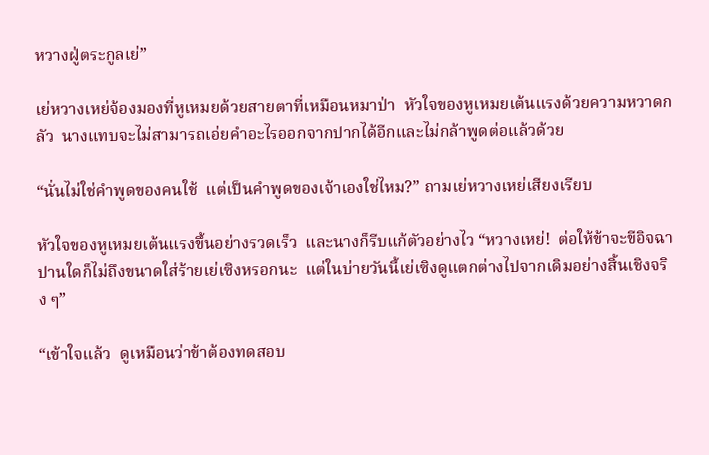หวางฝู่ตระกูลเย่”

เย่หวางเหย่จ้องมองที่หูเหมยด้วยสายตาที่เหมือนหมาป่า  หัวใจของหูเหมยเต้นแรงด้วยความหวาดกลัว  นางแทบจะไม่สามารถเอ่ยคำอะไรออกจากปากได้อีกและไม่กล้าพูดต่อแล้วด้วย

“นั่นไม่ใช่คำพูดของคนใช้  แต่เป็นคำพูดของเจ้าเองใช่ไหม?” ถามเย่หวางเหย่เสียงเรียบ

หัวใจของหูเหมยเต้นแรงขึ้นอย่างรวดเร็ว  และนางก็รีบแก้ตัวอย่างไว “หวางเหย่!  ต่อให้ข้าจะขีอิจฉาปานใดก็ไม่ถึงขนาดใส่ร้ายเย่เซิงหรอกนะ  แต่ในบ่ายวันนี้เย่เซิงดูแตกต่างไปจากเดิมอย่างสิ้นเชิงจริง ๆ”

“เข้าใจแล้ว  ดูเหมือนว่าข้าต้องทดสอบ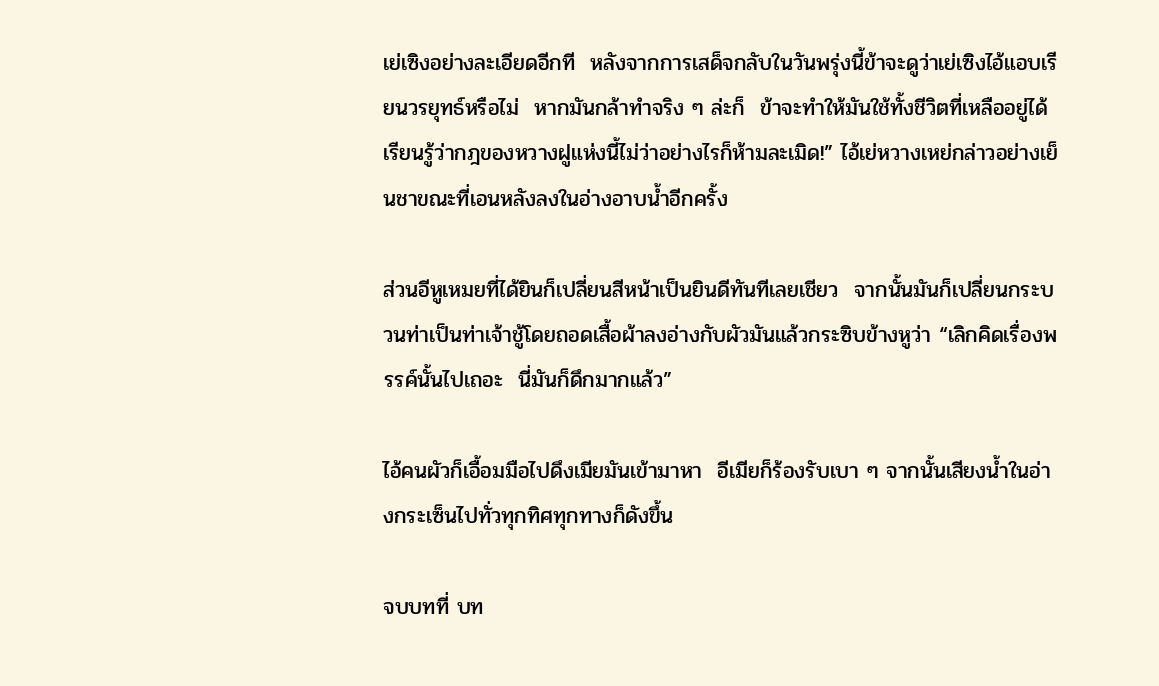เย่เซิงอย่างละเอียดอีกที  หลังจากการเสด็จกลับในวันพรุ่งนี้ข้าจะดูว่าเย่เซิงไอ้แอบเรียนวรยุทธ์หรือไม่  หากมันกล้าทำจริง ๆ ล่ะก็  ข้าจะทำให้มันใช้ทั้งชีวิตที่เหลืออยู่ได้เรียนรู้ว่ากฎของหวางฝูแห่งนี้ไม่ว่าอย่างไรก็ห้ามละเมิด!” ไอ้เย่หวางเหย่กล่าวอย่างเย็นชาขณะที่เอนหลังลงในอ่างอาบน้ำอีกครั้ง

ส่วนอีหูเหมยที่ได้ยินก็เปลี่ยนสีหน้าเป็นยินดีทันทีเลยเชียว  จากนั้นมันก็เปลี่ยนกระบวนท่าเป็นท่าเจ้าชู้โดยถอดเสื้อผ้าลงอ่างกับผัวมันแล้วกระซิบข้างหูว่า “เลิกคิดเรื่องพรรค์นั้นไปเถอะ  นี่มันก็ดึกมากแล้ว”

ไอ้คนผัวก็เอื้อมมือไปดึงเมียมันเข้ามาหา  อีเมียก็ร้องรับเบา ๆ จากนั้นเสียงน้ำในอ่างกระเซ็นไปทั่วทุกทิศทุกทางก็ดังขึ้น

จบบทที่ บท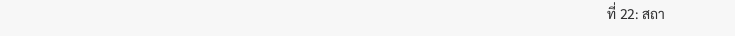ที่ 22: สถา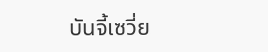บันจี้เซวี่ย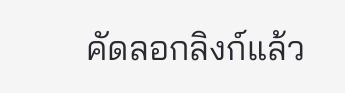คัดลอกลิงก์แล้ว